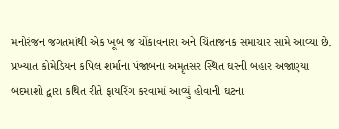મનોરંજન જગતમાંથી એક ખૂબ જ ચોંકાવનારા અને ચિંતાજનક સમાચાર સામે આવ્યા છે. પ્રખ્યાત કોમેડિયન કપિલ શર્માના પંજાબના અમૃતસર સ્થિત ઘરની બહાર અજાણ્યા બદમાશો દ્વારા કથિત રીતે ફાયરિંગ કરવામાં આવ્યું હોવાની ઘટના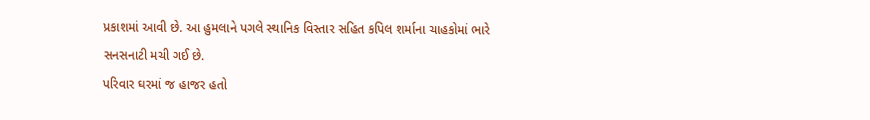પ્રકાશમાં આવી છે. આ હુમલાને પગલે સ્થાનિક વિસ્તાર સહિત કપિલ શર્માના ચાહકોમાં ભારે સનસનાટી મચી ગઈ છે.
પરિવાર ઘરમાં જ હાજર હતો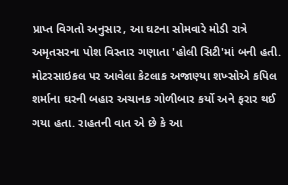પ્રાપ્ત વિગતો અનુસાર, આ ઘટના સોમવારે મોડી રાત્રે અમૃતસરના પોશ વિસ્તાર ગણાતા 'હોલી સિટી'માં બની હતી. મોટરસાઇકલ પર આવેલા કેટલાક અજાણ્યા શખ્સોએ કપિલ શર્માના ઘરની બહાર અચાનક ગોળીબાર કર્યો અને ફરાર થઈ ગયા હતા. રાહતની વાત એ છે કે આ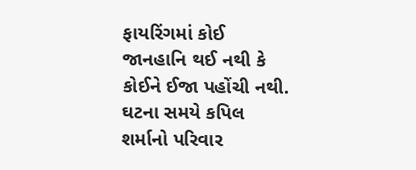ફાયરિંગમાં કોઈ જાનહાનિ થઈ નથી કે કોઈને ઈજા પહોંચી નથી. ઘટના સમયે કપિલ શર્માનો પરિવાર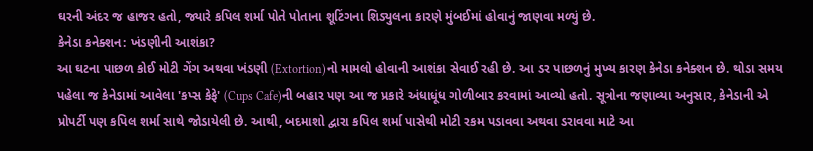ઘરની અંદર જ હાજર હતો, જ્યારે કપિલ શર્મા પોતે પોતાના શૂટિંગના શિડ્યુલના કારણે મુંબઈમાં હોવાનું જાણવા મળ્યું છે.
કેનેડા કનેક્શન: ખંડણીની આશંકા?
આ ઘટના પાછળ કોઈ મોટી ગેંગ અથવા ખંડણી (Extortion)નો મામલો હોવાની આશંકા સેવાઈ રહી છે. આ ડર પાછળનું મુખ્ય કારણ કેનેડા કનેક્શન છે. થોડા સમય પહેલા જ કેનેડામાં આવેલા 'કપ્સ કેફે' (Cups Cafe)ની બહાર પણ આ જ પ્રકારે અંધાધૂંધ ગોળીબાર કરવામાં આવ્યો હતો. સૂત્રોના જણાવ્યા અનુસાર, કેનેડાની એ પ્રોપર્ટી પણ કપિલ શર્મા સાથે જોડાયેલી છે. આથી, બદમાશો દ્વારા કપિલ શર્મા પાસેથી મોટી રકમ પડાવવા અથવા ડરાવવા માટે આ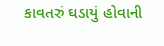કાવતરું ઘડાયું હોવાની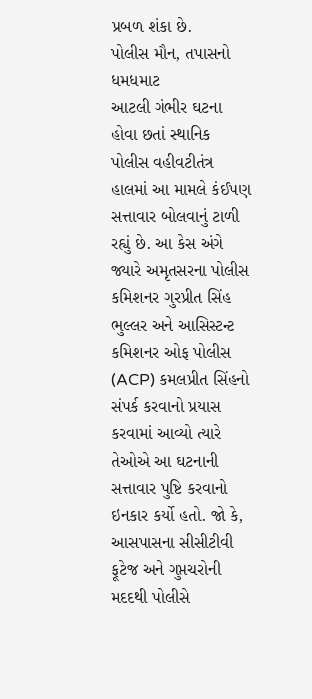પ્રબળ શંકા છે.
પોલીસ મૌન, તપાસનો ધમધમાટ
આટલી ગંભીર ઘટના હોવા છતાં સ્થાનિક પોલીસ વહીવટીતંત્ર હાલમાં આ મામલે કંઈપણ સત્તાવાર બોલવાનું ટાળી રહ્યું છે. આ કેસ અંગે જ્યારે અમૃતસરના પોલીસ કમિશનર ગુરપ્રીત સિંહ ભુલ્લર અને આસિસ્ટન્ટ કમિશનર ઓફ પોલીસ (ACP) કમલપ્રીત સિંહનો સંપર્ક કરવાનો પ્રયાસ કરવામાં આવ્યો ત્યારે તેઓએ આ ઘટનાની સત્તાવાર પુષ્ટિ કરવાનો ઇનકાર કર્યો હતો. જો કે, આસપાસના સીસીટીવી ફૂટેજ અને ગુપ્તચરોની મદદથી પોલીસે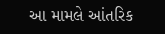આ મામલે આંતરિક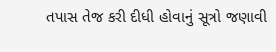તપાસ તેજ કરી દીધી હોવાનું સૂત્રો જણાવી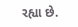રહ્યા છે.